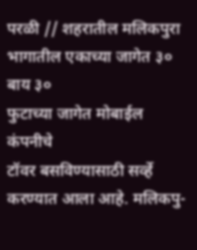परळी // शहरातील मलिकपुरा
भागातील एकाच्या जागेत ३० बाय ३०
फुटाच्या जागेत मोबाईल कंपनीचे
टॉवर बसविण्यासाठी सर्व्हे करण्यात आला आहे. मलिकपु-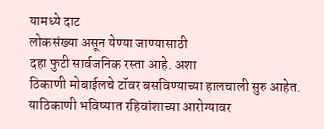यामध्ये दाट
लोकसंख्या असून येण्या जाण्यासाठी
दहा फुटी सार्वजनिक रस्ता आहे. अशा
ठिकाणी मोबाईलचे टॉवर बसविण्याच्या हालचाली सुरु आहेत. याठिकाणी भविष्यात रहिवांशाच्या आरोग्यावर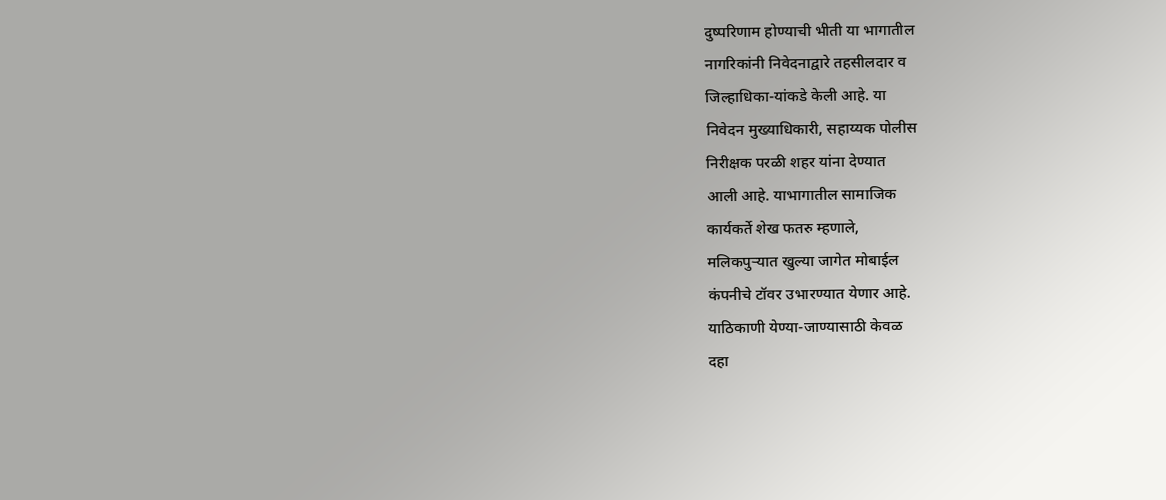दुष्परिणाम होण्याची भीती या भागातील
नागरिकांनी निवेदनाद्वारे तहसीलदार व
जिल्हाधिका-यांकडे केली आहे. या
निवेदन मुख्याधिकारी, सहाय्यक पोलीस
निरीक्षक परळी शहर यांना देण्यात
आली आहे. याभागातील सामाजिक
कार्यकर्ते शेख फतरु म्हणाले,
मलिकपुऱ्यात खुल्या जागेत मोबाईल
कंपनीचे टॉवर उभारण्यात येणार आहे.
याठिकाणी येण्या-जाण्यासाठी केवळ
दहा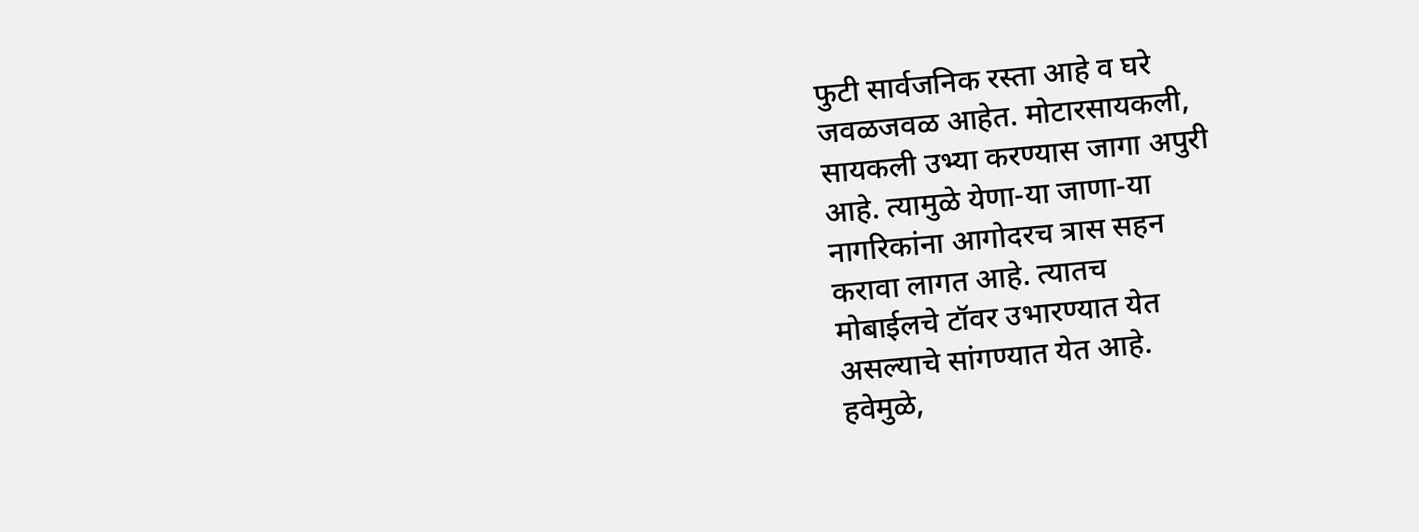फुटी सार्वजनिक रस्ता आहे व घरे
जवळजवळ आहेत. मोटारसायकली,
सायकली उभ्या करण्यास जागा अपुरी
आहे. त्यामुळे येणा-या जाणा-या
नागरिकांना आगोदरच त्रास सहन
करावा लागत आहे. त्यातच
मोबाईलचे टॉवर उभारण्यात येत
असल्याचे सांगण्यात येत आहे.
हवेमुळे,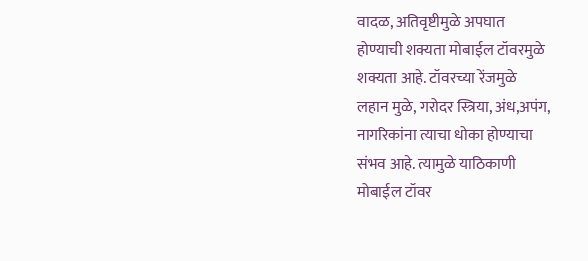वादळ, अतिवृष्टीमुळे अपघात
होण्याची शक्यता मोबाईल टॉवरमुळे
शक्यता आहे. टॉवरच्या रेंजमुळे
लहान मुळे, गरोदर स्त्रिया, अंध,अपंग,
नागरिकांना त्याचा धोका होण्याचा
संभव आहे. त्यामुळे याठिकाणी
मोबाईल टॉवर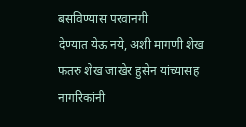बसविण्यास परवानगी
देण्यात येऊ नये, अशी मागणी शेख
फतरु शेख जाखेर हुसेन यांच्यासह
नागरिकांनी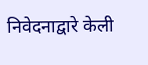निवेदनाद्वारे केली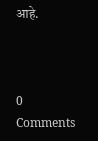आहे.



0 Comments